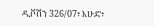ዲቮሽን 326/07፥ እሁድ፥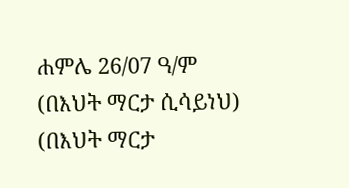ሐምሌ 26/07 ዓ/ም
(በእህት ማርታ ሲሳይነህ)
(በእህት ማርታ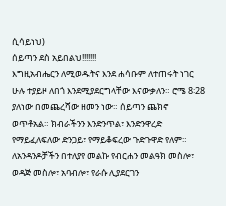ሲሳይነህ)
ሰይጣን ደስ አይበልህ!!!!!!!
እግዚአብሔርን ለሚወዱትና እንደ ሐሳቡም ለተጠሩት ነገር ሁሉ ተያይዞ ለበጎ እንደሚያደርግላቸው እናውቃለን። ሮሜ 8፡28
ያለነው በመጨረሻው ዘመን ነው። ሰይጣን ጨክኖ ወጥቶአል። ክብራችንን እንድንጥል፣ እንድንዋረድ የማይፈለፍለው ድንጋይ፣ የማይቆፍረው ጉድጉዋድ የለም።
ለአንዳንዶቻችን በተለያየ መልኩ የብርሐን መልዓክ መስሎ፣ ወዳጅ መስሎ፣ አባብሎ፣ የራሱ ሊያደርገን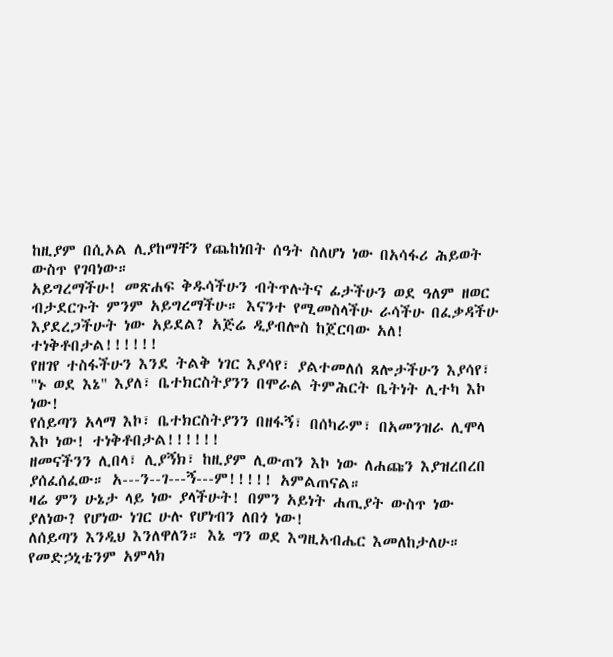ከዚያም በሲኦል ሊያከማቸን የጨከነበት ሰዓት ስለሆነ ነው በአሳፋሪ ሕይወት ውስጥ የገባነው።
አይግረማችሁ! መጽሐፍ ቅዱሳችሁን ብትጥሉትና ፊታችሁን ወደ ዓለም ዘወር ብታደርጉት ምንም አይግረማችሁ። እናንተ የሚመስላችሁ ራሳችሁ በፈቃዳችሁ እያደረጋችሁት ነው አይደል? አጅሬ ዲያብሎስ ከጀርባው አለ! ተነቅቶበታል!!!!!!
የዘገየ ተስፋችሁን እንደ ትልቅ ነገር እያሳየ፣ ያልተመለሰ ጸሎታችሁን እያሳየ፣ "ኑ ወደ እኔ" እያለ፣ ቤተክርስትያንን በሞራል ትምሕርት ቤትነት ሊተካ እኮ ነው!
የሰይጣን አላማ እኮ፣ ቤተክርስትያንን በዘፋኝ፣ በሰካራም፣ በአመንዝራ ሊሞላ እኮ ነው! ተነቅቶበታል!!!!!!
ዘመናችንን ሊበላ፣ ሊያኝክ፣ ከዚያም ሊውጠን እኮ ነው ለሐጩን እያዝረበረበ ያሰፈሰፈው። አ---ን--ገ---ኝ---ም!!!!! አምልጠናል።
ዛሬ ምን ሁኔታ ላይ ነው ያላችሁት! በምን አይነት ሐጢያት ውስጥ ነው ያለነው? የሆነው ነገር ሁሉ የሆነብን ለበጎ ነው!
ለሰይጣን እንዲህ እንለዋለን። እኔ ግን ወደ እግዚአብሔር እመለከታለሁ። የመድኃኒቴንም አምላክ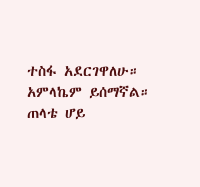ተስፋ አደርገዋለሁ። አምላኬም ይሰማኛል። ጠላቴ ሆይ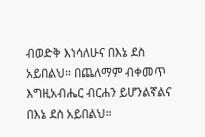ብወድቅ እነሳለሁና በእኔ ደስ አይበልህ። በጨለማም ብቀመጥ እግዚአብሔር ብርሐን ይሆንልኛልና በእኔ ደስ አይበልህ።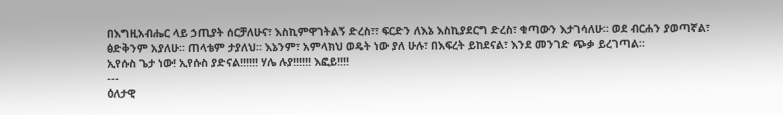በእግዚአብሔር ላይ ኃጢያት ሰርቻለሁና፣ እስኪምዋገትልኝ ድረስ፣፣ ፍርድን ለእኔ እስኪያደርግ ድረስ፣ ቁጣውን እታገሳለሁ። ወደ ብርሐን ያወጣኛል፣ ፅድቅንም አያለሁ። ጠላቴም ታያለህ። እኔንም፣ አምላክህ ወዴት ነው ያለ ሁሉ፣ በእፍረት ይከደናል፣ እንደ መንገድ ጭቃ ይረገጣል።
ኢየሱስ ጌታ ነው! ኢየሱስ ያድናል!!!!!! ሃሌ ሉያ!!!!!! እፎይ!!!!
---
ዕለታዊ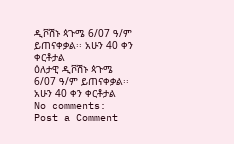ዲቮሽኑ ጳጉሜ 6/07 ዓ/ም ይጠናቀቃል፡፡ አሁን 40 ቀን ቀርቶታል
ዕለታዊ ዲቮሽኑ ጳጉሜ 6/07 ዓ/ም ይጠናቀቃል፡፡ አሁን 40 ቀን ቀርቶታል
No comments:
Post a Comment